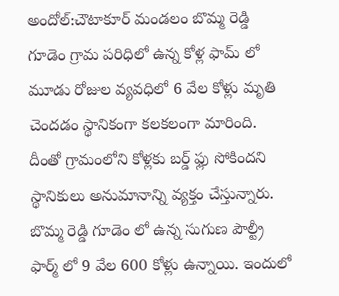అందోల్:చౌటాకూర్ మండలం బొమ్మ రెడ్డి గూడెం గ్రామ పరిధిలో ఉన్న కోళ్ల ఫామ్ లో మూడు రోజుల వ్యవధిలో 6 వేల కోళ్లు మృతి చెందడం స్థానికంగా కలకలంగా మారింది. దీంతో గ్రామంలోని కోళ్లకు బర్డ్ ఫ్లు సోకిందని స్థానికులు అనుమానాన్ని వ్యక్తం చేస్తున్నారు. బొమ్మ రెడ్డి గూడెం లో ఉన్న సుగుణ పౌల్ట్రీ ఫార్మ్ లో 9 వేల 600 కోళ్లు ఉన్నాయి. ఇందులో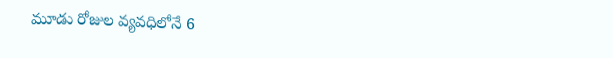మూడు రోజుల వ్యవధిలోనే 6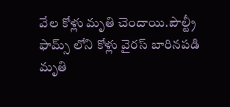వేల కోళ్లు మృతి చెందాయి.పౌల్ట్రీ ఫామ్స్ లోని కోళ్లు వైరస్ బారినపడి మృతి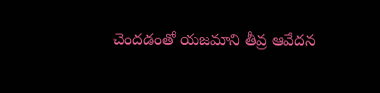చెందడంతో యజమాని తీవ్ర ఆవేదన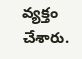వ్యక్తం చేశారు.